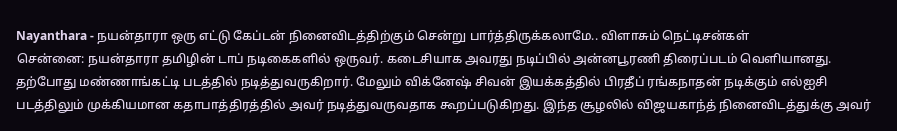Nayanthara - நயன்தாரா ஒரு எட்டு கேப்டன் நினைவிடத்திற்கும் சென்று பார்த்திருக்கலாமே.. விளாசும் நெட்டிசன்கள்
சென்னை: நயன்தாரா தமிழின் டாப் நடிகைகளில் ஒருவர். கடைசியாக அவரது நடிப்பில் அன்னபூரணி திரைப்படம் வெளியானது. தற்போது மண்ணாங்கட்டி படத்தில் நடித்துவருகிறார். மேலும் விக்னேஷ் சிவன் இயக்கத்தில் பிரதீப் ரங்கநாதன் நடிக்கும் எல்ஐசி படத்திலும் முக்கியமான கதாபாத்திரத்தில் அவர் நடித்துவருவதாக கூறப்படுகிறது. இந்த சூழலில் விஜயகாந்த் நினைவிடத்துக்கு அவர்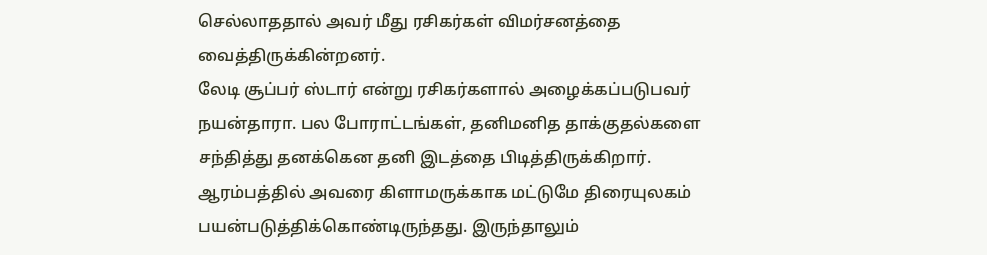செல்லாததால் அவர் மீது ரசிகர்கள் விமர்சனத்தை வைத்திருக்கின்றனர்.
லேடி சூப்பர் ஸ்டார் என்று ரசிகர்களால் அழைக்கப்படுபவர் நயன்தாரா. பல போராட்டங்கள், தனிமனித தாக்குதல்களை சந்தித்து தனக்கென தனி இடத்தை பிடித்திருக்கிறார். ஆரம்பத்தில் அவரை கிளாமருக்காக மட்டுமே திரையுலகம் பயன்படுத்திக்கொண்டிருந்தது. இருந்தாலும்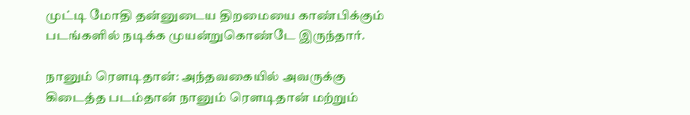முட்டி மோதி தன்னுடைய திறமையை காண்பிக்கும் படங்களில் நடிக்க முயன்றுகொண்டே இருந்தார்.

நானும் ரௌடிதான்: அந்தவகையில் அவருக்கு கிடைத்த படம்தான் நானும் ரௌடிதான் மற்றும்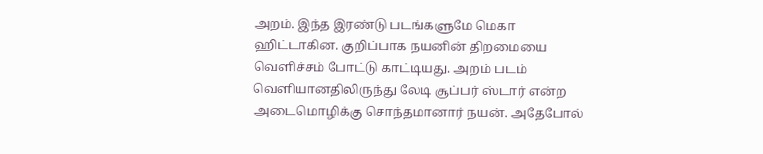அறம். இந்த இரண்டு படங்களுமே மெகா ஹிட்டாகின. குறிப்பாக நயனின் திறமையை வெளிச்சம் போட்டு காட்டியது. அறம் படம் வெளியானதிலிருந்து லேடி சூப்பர் ஸ்டார் என்ற அடைமொழிக்கு சொந்தமானார் நயன். அதேபோல்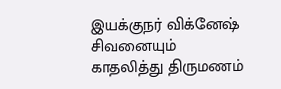இயக்குநர் விக்னேஷ் சிவனையும் காதலித்து திருமணம்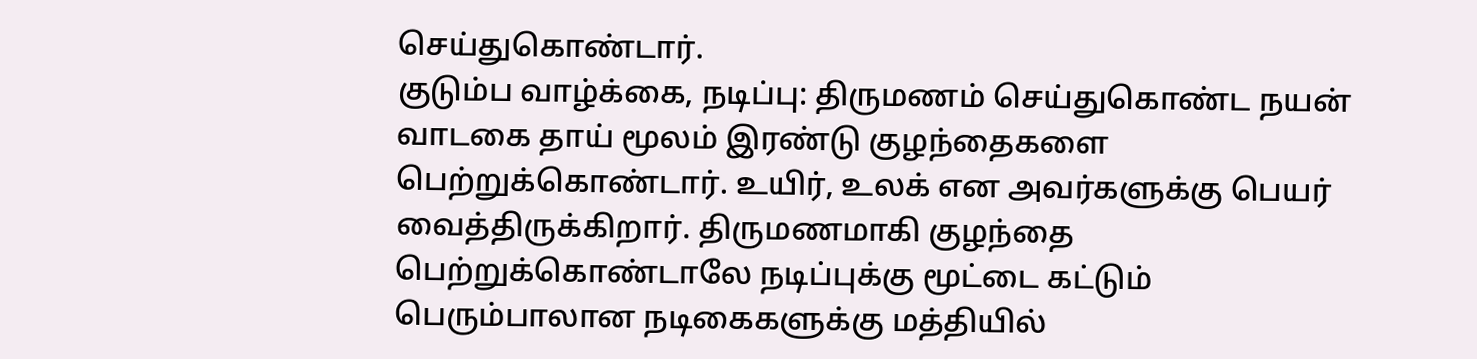செய்துகொண்டார்.
குடும்ப வாழ்க்கை, நடிப்பு: திருமணம் செய்துகொண்ட நயன் வாடகை தாய் மூலம் இரண்டு குழந்தைகளை பெற்றுக்கொண்டார். உயிர், உலக் என அவர்களுக்கு பெயர் வைத்திருக்கிறார். திருமணமாகி குழந்தை பெற்றுக்கொண்டாலே நடிப்புக்கு மூட்டை கட்டும் பெரும்பாலான நடிகைகளுக்கு மத்தியில்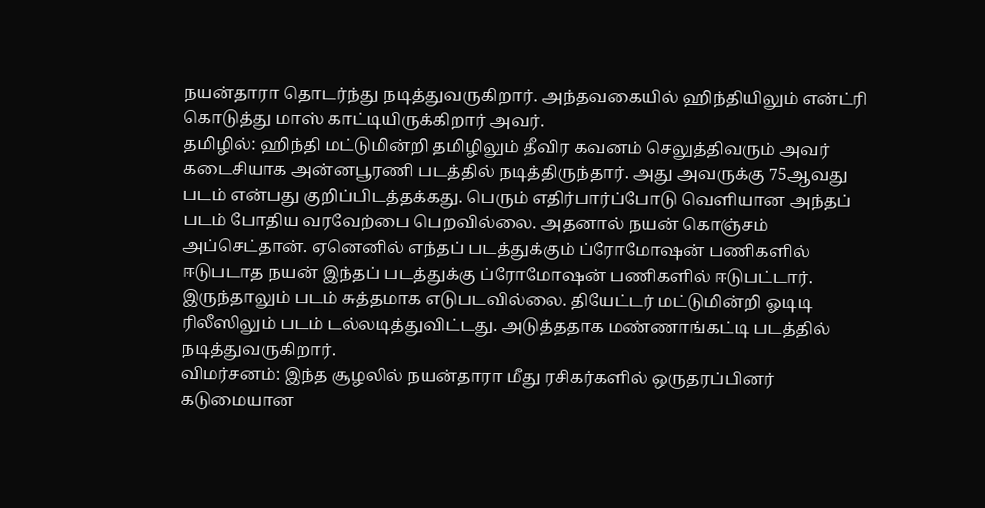நயன்தாரா தொடர்ந்து நடித்துவருகிறார். அந்தவகையில் ஹிந்தியிலும் என்ட்ரி கொடுத்து மாஸ் காட்டியிருக்கிறார் அவர்.
தமிழில்: ஹிந்தி மட்டுமின்றி தமிழிலும் தீவிர கவனம் செலுத்திவரும் அவர் கடைசியாக அன்னபூரணி படத்தில் நடித்திருந்தார். அது அவருக்கு 75ஆவது படம் என்பது குறிப்பிடத்தக்கது. பெரும் எதிர்பார்ப்போடு வெளியான அந்தப் படம் போதிய வரவேற்பை பெறவில்லை. அதனால் நயன் கொஞ்சம் அப்செட்தான். ஏனெனில் எந்தப் படத்துக்கும் ப்ரோமோஷன் பணிகளில் ஈடுபடாத நயன் இந்தப் படத்துக்கு ப்ரோமோஷன் பணிகளில் ஈடுபட்டார். இருந்தாலும் படம் சுத்தமாக எடுபடவில்லை. தியேட்டர் மட்டுமின்றி ஓடிடி ரிலீஸிலும் படம் டல்லடித்துவிட்டது. அடுத்ததாக மண்ணாங்கட்டி படத்தில் நடித்துவருகிறார்.
விமர்சனம்: இந்த சூழலில் நயன்தாரா மீது ரசிகர்களில் ஒருதரப்பினர் கடுமையான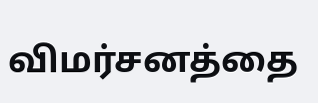விமர்சனத்தை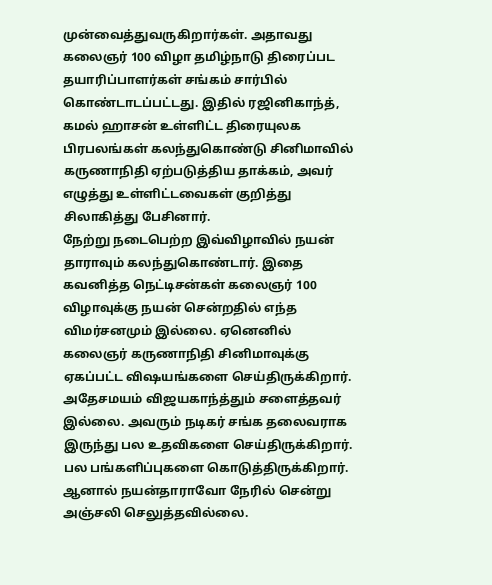முன்வைத்துவருகிறார்கள். அதாவது கலைஞர் 100 விழா தமிழ்நாடு திரைப்பட தயாரிப்பாளர்கள் சங்கம் சார்பில் கொண்டாடப்பட்டது. இதில் ரஜினிகாந்த், கமல் ஹாசன் உள்ளிட்ட திரையுலக பிரபலங்கள் கலந்துகொண்டு சினிமாவில் கருணாநிதி ஏற்படுத்திய தாக்கம், அவர் எழுத்து உள்ளிட்டவைகள் குறித்து சிலாகித்து பேசினார்.
நேற்று நடைபெற்ற இவ்விழாவில் நயன் தாராவும் கலந்துகொண்டார். இதை கவனித்த நெட்டிசன்கள் கலைஞர் 100 விழாவுக்கு நயன் சென்றதில் எந்த விமர்சனமும் இல்லை. ஏனெனில் கலைஞர் கருணாநிதி சினிமாவுக்கு ஏகப்பட்ட விஷயங்களை செய்திருக்கிறார். அதேசமயம் விஜயகாந்த்தும் சளைத்தவர் இல்லை. அவரும் நடிகர் சங்க தலைவராக இருந்து பல உதவிகளை செய்திருக்கிறார். பல பங்களிப்புகளை கொடுத்திருக்கிறார்.
ஆனால் நயன்தாராவோ நேரில் சென்று அஞ்சலி செலுத்தவில்லை.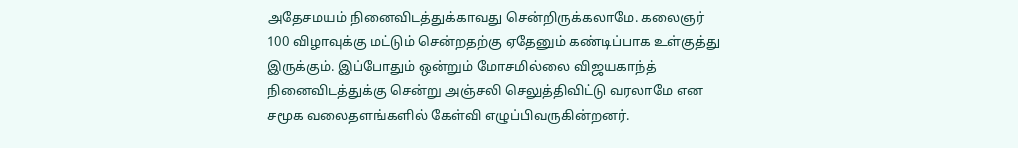அதேசமயம் நினைவிடத்துக்காவது சென்றிருக்கலாமே. கலைஞர் 100 விழாவுக்கு மட்டும் சென்றதற்கு ஏதேனும் கண்டிப்பாக உள்குத்து இருக்கும். இப்போதும் ஒன்றும் மோசமில்லை விஜயகாந்த் நினைவிடத்துக்கு சென்று அஞ்சலி செலுத்திவிட்டு வரலாமே என சமூக வலைதளங்களில் கேள்வி எழுப்பிவருகின்றனர்.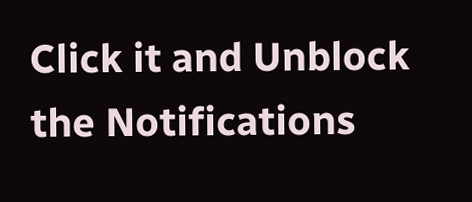Click it and Unblock the Notifications